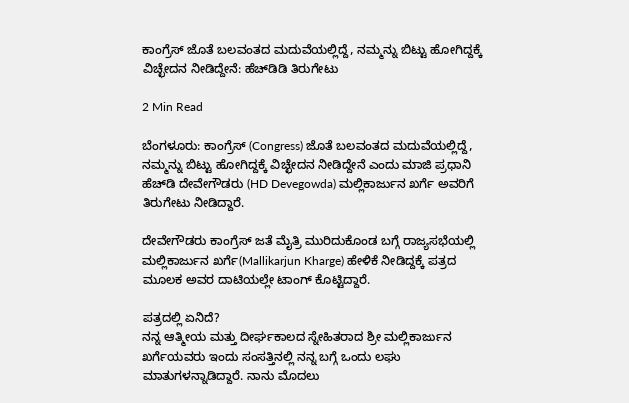ಕಾಂಗ್ರೆಸ್‌ ಜೊತೆ ಬಲವಂತದ ಮದುವೆಯಲ್ಲಿದ್ದೆ, ನಮ್ಮನ್ನು ಬಿಟ್ಟು ಹೋಗಿದ್ದಕ್ಕೆ ವಿಚ್ಛೇದನ ನೀಡಿದ್ದೇನೆ: ಹೆಚ್‌ಡಿಡಿ ತಿರುಗೇಟು

2 Min Read

ಬೆಂಗಳೂರು: ಕಾಂಗ್ರೆಸ್‌ (Congress) ಜೊತೆ ಬಲವಂತದ ಮದುವೆಯಲ್ಲಿದ್ದೆ, ನಮ್ಮನ್ನು ಬಿಟ್ಟು ಹೋಗಿದ್ದಕ್ಕೆ ವಿಚ್ಛೇದನ ನೀಡಿದ್ದೇನೆ ಎಂದು ಮಾಜಿ ಪ್ರಧಾನಿ ಹೆಚ್‌ಡಿ ದೇವೇಗೌಡರು (HD Devegowda) ಮಲ್ಲಿಕಾರ್ಜುನ ಖರ್ಗೆ ಅವರಿಗೆ ತಿರುಗೇಟು ನೀಡಿದ್ದಾರೆ.

ದೇವೇಗೌಡರು ಕಾಂಗ್ರೆಸ್ ಜತೆ ಮೈತ್ರಿ ಮುರಿದುಕೊಂಡ ಬಗ್ಗೆ ರಾಜ್ಯಸಭೆಯಲ್ಲಿ ಮಲ್ಲಿಕಾರ್ಜುನ ಖರ್ಗೆ(Mallikarjun Kharge) ಹೇಳಿಕೆ ನೀಡಿದ್ದಕ್ಕೆ ಪತ್ರದ ಮೂಲಕ ಅವರ ದಾಟಿಯಲ್ಲೇ ಟಾಂಗ್‌ ಕೊಟ್ಟಿದ್ದಾರೆ.

ಪತ್ರದಲ್ಲಿ ಏನಿದೆ?
ನನ್ನ ಆತ್ಮೀಯ ಮತ್ತು ದೀರ್ಘಕಾಲದ ಸ್ನೇಹಿತರಾದ ಶ್ರೀ ಮಲ್ಲಿಕಾರ್ಜುನ ಖರ್ಗೆಯವರು ಇಂದು ಸಂಸತ್ತಿನಲ್ಲಿ ನನ್ನ ಬಗ್ಗೆ ಒಂದು ಲಘು ಮಾತುಗಳನ್ನಾಡಿದ್ದಾರೆ. ನಾನು ಮೊದಲು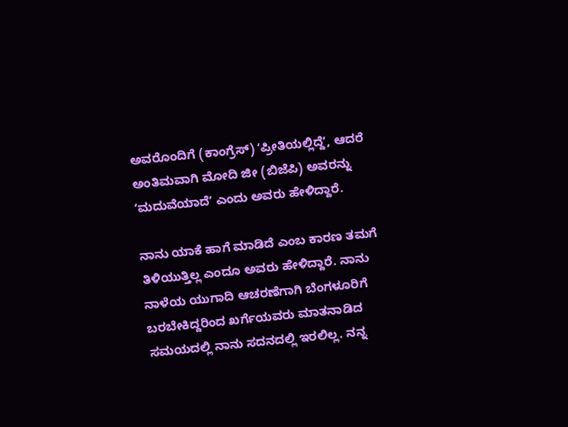ಅವರೊಂದಿಗೆ (ಕಾಂಗ್ರೆಸ್) ʻಪ್ರೀತಿಯಲ್ಲಿದ್ದೆʼ, ಆದರೆ ಅಂತಿಮವಾಗಿ ಮೋದಿ ಜೀ (ಬಿಜೆಪಿ) ಅವರನ್ನು ʻಮದುವೆಯಾದೆʼ ಎಂದು ಅವರು ಹೇಳಿದ್ದಾರೆ.

ನಾನು ಯಾಕೆ ಹಾಗೆ ಮಾಡಿದೆ ಎಂಬ ಕಾರಣ ತಮಗೆ ತಿಳಿಯುತ್ತಿಲ್ಲ ಎಂದೂ ಅವರು ಹೇಳಿದ್ದಾರೆ. ನಾನು ನಾಳೆಯ ಯುಗಾದಿ ಆಚರಣೆಗಾಗಿ ಬೆಂಗಳೂರಿಗೆ ಬರಬೇಕಿದ್ದರಿಂದ ಖರ್ಗೆಯವರು ಮಾತನಾಡಿದ ಸಮಯದಲ್ಲಿ ನಾನು ಸದನದಲ್ಲಿ ಇರಲಿಲ್ಲ. ನನ್ನ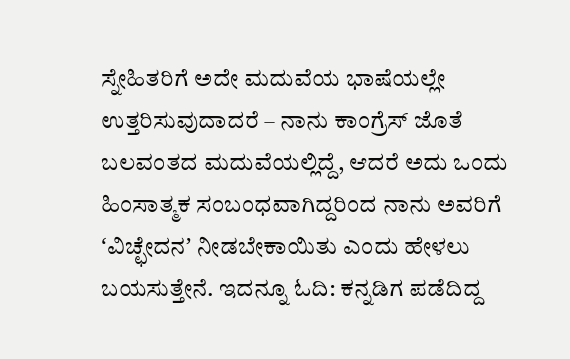ಸ್ನೇಹಿತರಿಗೆ ಅದೇ ಮದುವೆಯ ಭಾಷೆಯಲ್ಲೇ ಉತ್ತರಿಸುವುದಾದರೆ – ನಾನು ಕಾಂಗ್ರೆಸ್ ಜೊತೆ ಬಲವಂತದ ಮದುವೆಯಲ್ಲಿದ್ದೆ, ಆದರೆ ಅದು ಒಂದು ಹಿಂಸಾತ್ಮಕ ಸಂಬಂಧವಾಗಿದ್ದರಿಂದ ನಾನು ಅವರಿಗೆ ʻವಿಚ್ಛೇದನʼ ನೀಡಬೇಕಾಯಿತು ಎಂದು ಹೇಳಲು ಬಯಸುತ್ತೇನೆ. ಇದನ್ನೂ ಓದಿ: ಕನ್ನಡಿಗ ಪಡೆದಿದ್ದ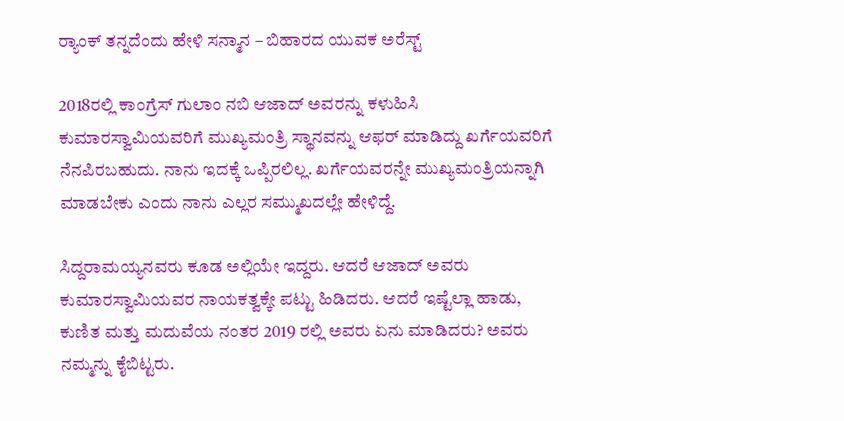ರ‍್ಯಾಂಕ್‌ ತನ್ನದೆಂದು ಹೇಳಿ ಸನ್ಮಾನ – ಬಿಹಾರದ ಯುವಕ ಅರೆಸ್ಟ್

2018ರಲ್ಲಿ ಕಾಂಗ್ರೆಸ್ ಗುಲಾಂ ನಬಿ ಆಜಾದ್ ಅವರನ್ನು ಕಳುಹಿಸಿ ಕುಮಾರಸ್ವಾಮಿಯವರಿಗೆ ಮುಖ್ಯಮಂತ್ರಿ ಸ್ಥಾನವನ್ನು ಆಫರ್ ಮಾಡಿದ್ದು ಖರ್ಗೆಯವರಿಗೆ ನೆನಪಿರಬಹುದು. ನಾನು ಇದಕ್ಕೆ ಒಪ್ಪಿರಲಿಲ್ಲ. ಖರ್ಗೆಯವರನ್ನೇ ಮುಖ್ಯಮಂತ್ರಿಯನ್ನಾಗಿ ಮಾಡಬೇಕು ಎಂದು ನಾನು ಎಲ್ಲರ ಸಮ್ಮುಖದಲ್ಲೇ ಹೇಳಿದ್ದೆ.

ಸಿದ್ದರಾಮಯ್ಯನವರು ಕೂಡ ಅಲ್ಲಿಯೇ ಇದ್ದರು. ಆದರೆ ಆಜಾದ್ ಅವರು ಕುಮಾರಸ್ವಾಮಿಯವರ ನಾಯಕತ್ವಕ್ಕೇ ಪಟ್ಟು ಹಿಡಿದರು. ಆದರೆ ಇಷ್ಟೆಲ್ಲಾ ಹಾಡು, ಕುಣಿತ ಮತ್ತು ಮದುವೆಯ ನಂತರ 2019 ರಲ್ಲಿ ಅವರು ಏನು ಮಾಡಿದರು? ಅವರು ನಮ್ಮನ್ನು ಕೈಬಿಟ್ಟರು.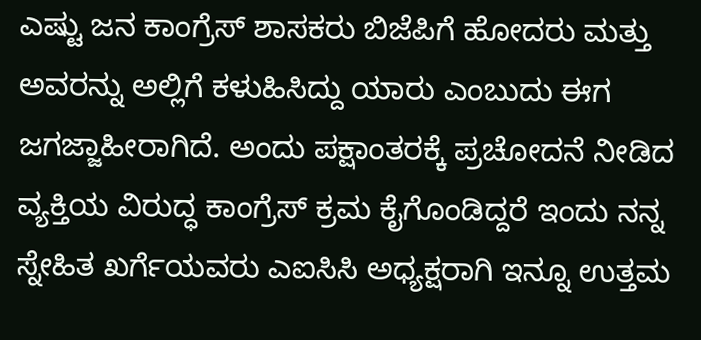ಎಷ್ಟು ಜನ ಕಾಂಗ್ರೆಸ್ ಶಾಸಕರು ಬಿಜೆಪಿಗೆ ಹೋದರು ಮತ್ತು ಅವರನ್ನು ಅಲ್ಲಿಗೆ ಕಳುಹಿಸಿದ್ದು ಯಾರು ಎಂಬುದು ಈಗ ಜಗಜ್ಜಾಹೀರಾಗಿದೆ. ಅಂದು ಪಕ್ಷಾಂತರಕ್ಕೆ ಪ್ರಚೋದನೆ ನೀಡಿದ ವ್ಯಕ್ತಿಯ ವಿರುದ್ಧ ಕಾಂಗ್ರೆಸ್ ಕ್ರಮ ಕೈಗೊಂಡಿದ್ದರೆ ಇಂದು ನನ್ನ ಸ್ನೇಹಿತ ಖರ್ಗೆಯವರು ಎಐಸಿಸಿ ಅಧ್ಯಕ್ಷರಾಗಿ ಇನ್ನೂ ಉತ್ತಮ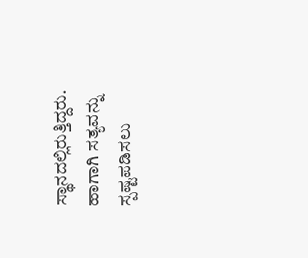ಸ್ಥಾನದಲ್ಲಿರುತ್ತಿದ್ದರು. ಹಾಗಾಗಿ ಸತ್ಯವನ್ನು ಸ್ಪಷ್ಟಪಡಿಸಲು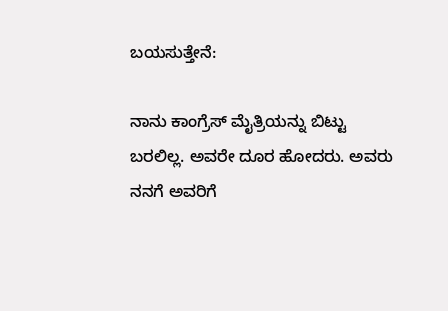ಬಯಸುತ್ತೇನೆ:

ನಾನು ಕಾಂಗ್ರೆಸ್ ಮೈತ್ರಿಯನ್ನು ಬಿಟ್ಟು ಬರಲಿಲ್ಲ. ಅವರೇ ದೂರ ಹೋದರು. ಅವರು ನನಗೆ ಅವರಿಗೆ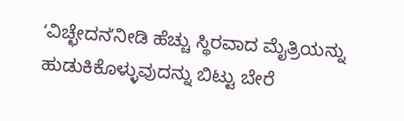ʻವಿಚ್ಛೇದನʼನೀಡಿ ಹೆಚ್ಚು ಸ್ಥಿರವಾದ ಮೈತ್ರಿಯನ್ನು ಹುಡುಕಿಕೊಳ್ಳುವುದನ್ನು ಬಿಟ್ಟು ಬೇರೆ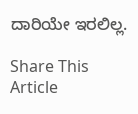ದಾರಿಯೇ ಇರಲಿಲ್ಲ.

Share This Article